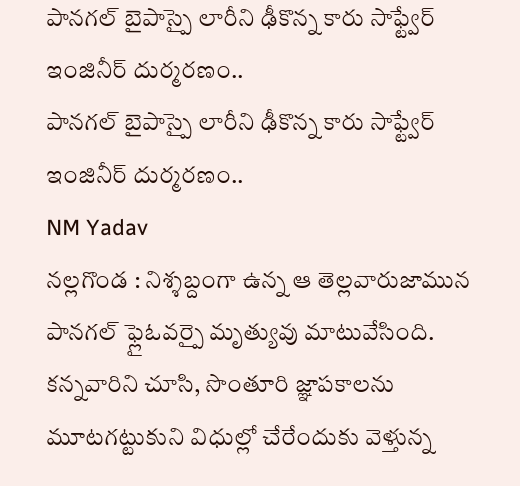పానగల్ బైపాస్పై లారీని ఢీకొన్న కారు సాఫ్ట్వేర్ ఇంజినీర్ దుర్మరణం..
పానగల్ బైపాస్పై లారీని ఢీకొన్న కారు సాఫ్ట్వేర్ ఇంజినీర్ దుర్మరణం..
NM Yadav
నల్లగొండ : నిశ్శబ్దంగా ఉన్న ఆ తెల్లవారుజామున పానగల్ ఫ్లైఓవర్పై మృత్యువు మాటువేసింది. కన్నవారిని చూసి, సొంతూరి జ్ఞాపకాలను మూటగట్టుకుని విధుల్లో చేరేందుకు వెళ్తున్న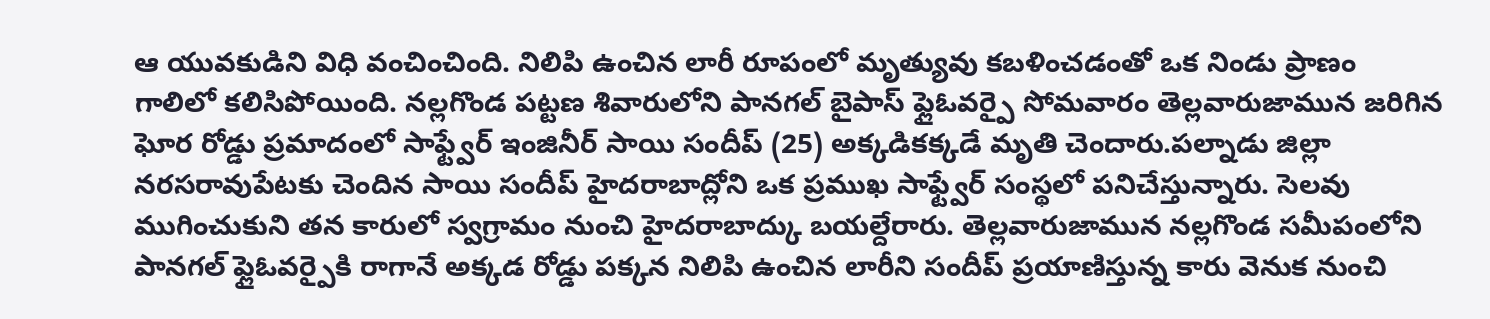ఆ యువకుడిని విధి వంచించింది. నిలిపి ఉంచిన లారీ రూపంలో మృత్యువు కబళించడంతో ఒక నిండు ప్రాణం గాలిలో కలిసిపోయింది. నల్లగొండ పట్టణ శివారులోని పానగల్ బైపాస్ ఫ్లైఓవర్పై సోమవారం తెల్లవారుజామున జరిగిన ఘోర రోడ్డు ప్రమాదంలో సాఫ్ట్వేర్ ఇంజినీర్ సాయి సందీప్ (25) అక్కడికక్కడే మృతి చెందారు.పల్నాడు జిల్లా నరసరావుపేటకు చెందిన సాయి సందీప్ హైదరాబాద్లోని ఒక ప్రముఖ సాఫ్ట్వేర్ సంస్థలో పనిచేస్తున్నారు. సెలవు ముగించుకుని తన కారులో స్వగ్రామం నుంచి హైదరాబాద్కు బయల్దేరారు. తెల్లవారుజామున నల్లగొండ సమీపంలోని పానగల్ ఫ్లైఓవర్పైకి రాగానే అక్కడ రోడ్డు పక్కన నిలిపి ఉంచిన లారీని సందీప్ ప్రయాణిస్తున్న కారు వెనుక నుంచి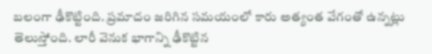బలంగా ఢీకొట్టింది. ప్రమాదం జరిగిన సమయంలో కారు అత్యంత వేగంతో ఉన్నట్లు తెలుస్తోంది. లారీ వెనుక భాగాన్ని ఢీకొట్టిన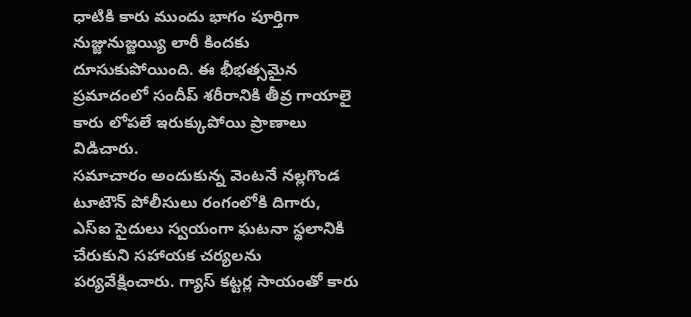ధాటికి కారు ముందు భాగం పూర్తిగా నుజ్జునుజ్జయ్యి లారీ కిందకు దూసుకుపోయింది. ఈ భీభత్సమైన ప్రమాదంలో సందీప్ శరీరానికి తీవ్ర గాయాలై కారు లోపలే ఇరుక్కుపోయి ప్రాణాలు విడిచారు.
సమాచారం అందుకున్న వెంటనే నల్లగొండ టూటౌన్ పోలీసులు రంగంలోకి దిగారు, ఎస్ఐ సైదులు స్వయంగా ఘటనా స్థలానికి చేరుకుని సహాయక చర్యలను పర్యవేక్షించారు. గ్యాస్ కట్టర్ల సాయంతో కారు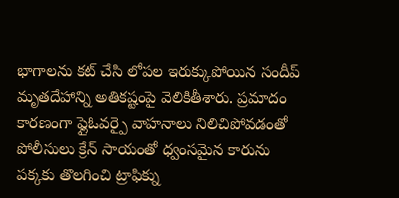భాగాలను కట్ చేసి లోపల ఇరుక్కుపోయిన సందీప్ మృతదేహాన్ని అతికష్టంపై వెలికితీశారు. ప్రమాదం కారణంగా ఫ్లైఓవర్పై వాహనాలు నిలిచిపోవడంతో పోలీసులు క్రేన్ సాయంతో ధ్వంసమైన కారును పక్కకు తొలగించి ట్రాఫిక్ను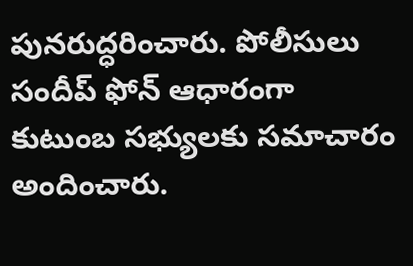పునరుద్ధరించారు. పోలీసులు సందీప్ ఫోన్ ఆధారంగా కుటుంబ సభ్యులకు సమాచారం అందించారు.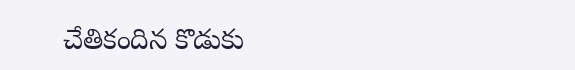చేతికందిన కొడుకు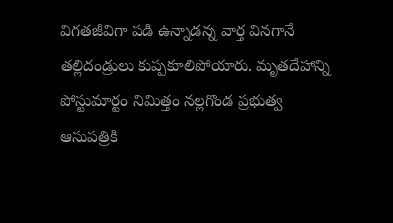విగతజీవిగా పడి ఉన్నాడన్న వార్త వినగానే తల్లిదండ్రులు కుప్పకూలిపోయారు. మృతదేహాన్ని పోస్టుమార్టం నిమిత్తం నల్లగొండ ప్రభుత్వ ఆసుపత్రికి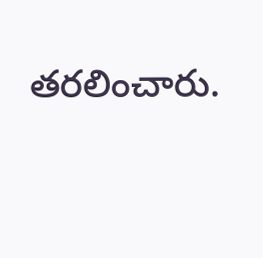తరలించారు.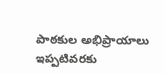పాఠకుల అభిప్రాయాలు
ఇప్పటివరకు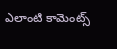ఎలాంటి కామెంట్స్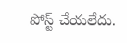పోస్ట్ చేయలేదు.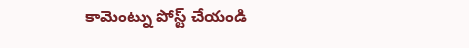కామెంట్ను పోస్ట్ చేయండి